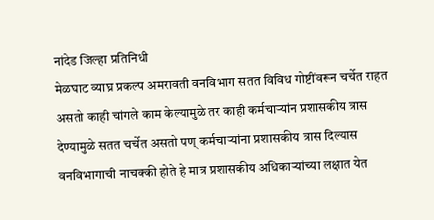नांदेड जिल्हा प्रतिनिधी
मेळघाट व्याघ्र प्रकल्प अमरावती वनविभाग सतत विविध गोष्टींवरून चर्चेत राहत असतो काही चांगले काम केल्यामुळे तर काही कर्मचाऱ्यांन प्रशासकीय त्रास देण्यामुळे सतत चर्चेत असतो पण् कर्मचाऱ्यांना प्रशासकीय त्रास दिल्यास वनविभागाची नाचक्की होते हे मात्र प्रशासकीय अधिकाऱ्यांच्या लक्षात येत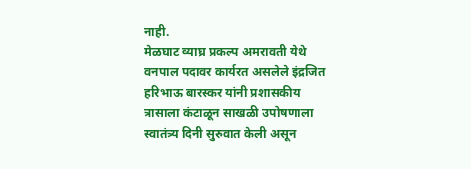नाही.
मेळघाट व्याघ्र प्रकल्प अमरावती येथे वनपाल पदावर कार्यरत असलेले इंद्रजित हरिभाऊ बारस्कर यांनी प्रशासकीय त्रासाला कंटाळून साखळी उपोषणाला स्वातंत्र्य दिनी सुरुवात केली असून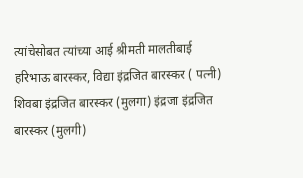त्यांचेसोबत त्यांच्या आई श्रीमती मालतीबाई हरिभाऊ बारस्कर, विद्या इंद्रजित बारस्कर ( पत्नी)
शिवबा इंद्रजित बारस्कर (मुलगा) इंद्रजा इंद्रजित बारस्कर (मुलगी)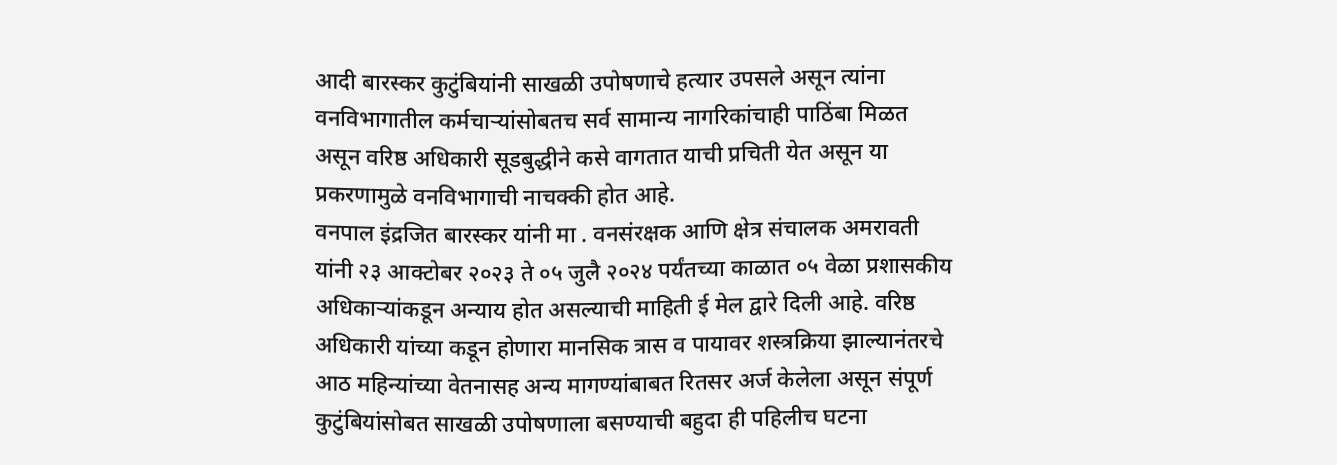आदी बारस्कर कुटुंबियांनी साखळी उपोषणाचे हत्यार उपसले असून त्यांना वनविभागातील कर्मचाऱ्यांसोबतच सर्व सामान्य नागरिकांचाही पाठिंबा मिळत असून वरिष्ठ अधिकारी सूडबुद्धीने कसे वागतात याची प्रचिती येत असून या प्रकरणामुळे वनविभागाची नाचक्की होत आहे.
वनपाल इंद्रजित बारस्कर यांनी मा . वनसंरक्षक आणि क्षेत्र संचालक अमरावती यांनी २३ आक्टोबर २०२३ ते ०५ जुलै २०२४ पर्यंतच्या काळात ०५ वेळा प्रशासकीय अधिकाऱ्यांकडून अन्याय होत असल्याची माहिती ई मेल द्वारे दिली आहे. वरिष्ठ अधिकारी यांच्या कडून होणारा मानसिक त्रास व पायावर शस्त्रक्रिया झाल्यानंतरचे आठ महिन्यांच्या वेतनासह अन्य मागण्यांबाबत रितसर अर्ज केलेला असून संपूर्ण कुटुंबियांसोबत साखळी उपोषणाला बसण्याची बहुदा ही पहिलीच घटना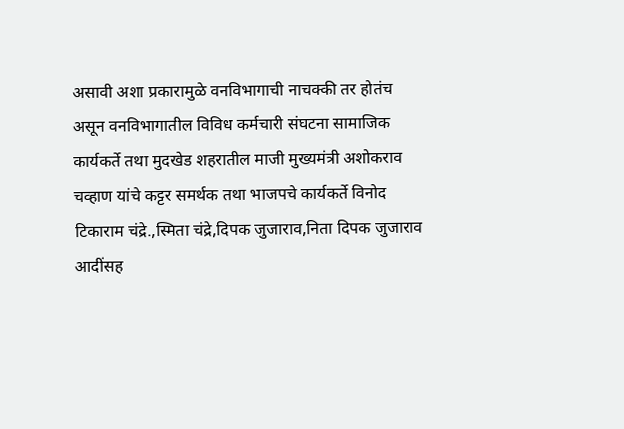असावी अशा प्रकारामुळे वनविभागाची नाचक्की तर होतंच असून वनविभागातील विविध कर्मचारी संघटना सामाजिक कार्यकर्ते तथा मुदखेड शहरातील माजी मुख्यमंत्री अशोकराव चव्हाण यांचे कट्टर समर्थक तथा भाजपचे कार्यकर्ते विनोद टिकाराम चंद्रे.,स्मिता चंद्रे,दिपक जुजाराव,निता दिपक जुजाराव आदींसह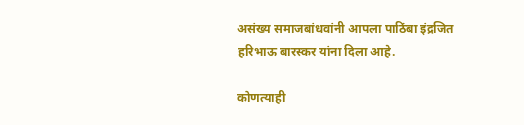असंख्य समाजबांधवांनी आपला पाठिंबा इंद्रजित हरिभाऊ बारस्कर यांना दिला आहे.

कोणत्याही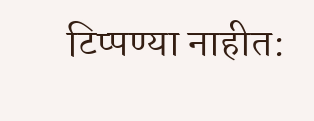टिप्पण्या नाहीत: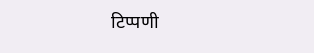टिप्पणी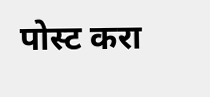पोस्ट करा